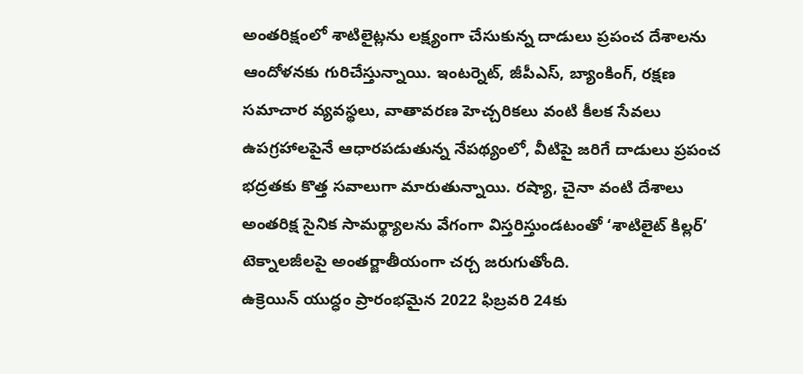అంతరిక్షంలో శాటిలైట్లను లక్ష్యంగా చేసుకున్న దాడులు ప్రపంచ దేశాలను ఆందోళనకు గురిచేస్తున్నాయి. ఇంటర్నెట్, జీపీఎస్, బ్యాంకింగ్, రక్షణ సమాచార వ్యవస్థలు, వాతావరణ హెచ్చరికలు వంటి కీలక సేవలు ఉపగ్రహాలపైనే ఆధారపడుతున్న నేపథ్యంలో, వీటిపై జరిగే దాడులు ప్రపంచ భద్రతకు కొత్త సవాలుగా మారుతున్నాయి. రష్యా, చైనా వంటి దేశాలు అంతరిక్ష సైనిక సామర్థ్యాలను వేగంగా విస్తరిస్తుండటంతో ‘శాటిలైట్ కిల్లర్’ టెక్నాలజీలపై అంతర్జాతీయంగా చర్చ జరుగుతోంది.
ఉక్రెయిన్ యుద్ధం ప్రారంభమైన 2022 ఫిబ్రవరి 24కు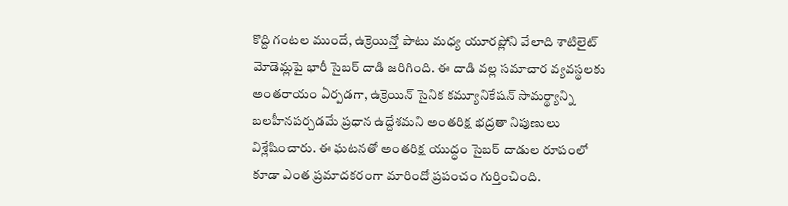కొద్ది గంటల ముందే, ఉక్రెయిన్తో పాటు మధ్య యూరప్లోని వేలాది శాటిలైట్ మోడెమ్లపై భారీ సైబర్ దాడి జరిగింది. ఈ దాడి వల్ల సమాచార వ్యవస్థలకు అంతరాయం ఏర్పడగా, ఉక్రెయిన్ సైనిక కమ్యూనికేషన్ సామర్థ్యాన్ని బలహీనపర్చడమే ప్రధాన ఉద్దేశమని అంతరిక్ష భద్రతా నిపుణులు విశ్లేషించారు. ఈ ఘటనతో అంతరిక్ష యుద్ధం సైబర్ దాడుల రూపంలో కూడా ఎంత ప్రమాదకరంగా మారిందో ప్రపంచం గుర్తించింది.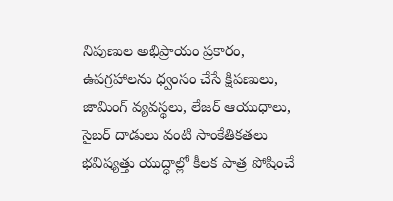నిపుణుల అభిప్రాయం ప్రకారం, ఉపగ్రహాలను ధ్వంసం చేసే క్షిపణులు, జామింగ్ వ్యవస్థలు, లేజర్ ఆయుధాలు, సైబర్ దాడులు వంటి సాంకేతికతలు భవిష్యత్తు యుద్ధాల్లో కీలక పాత్ర పోషించే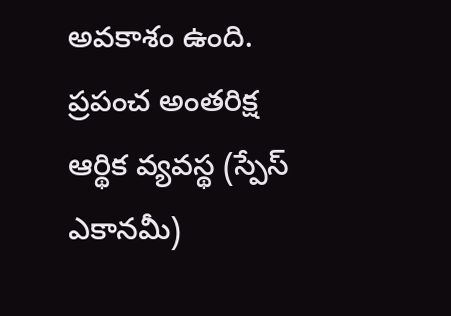అవకాశం ఉంది. ప్రపంచ అంతరిక్ష ఆర్థిక వ్యవస్థ (స్పేస్ ఎకానమీ)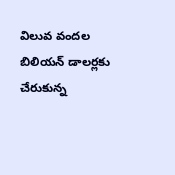విలువ వందల బిలియన్ డాలర్లకు చేరుకున్న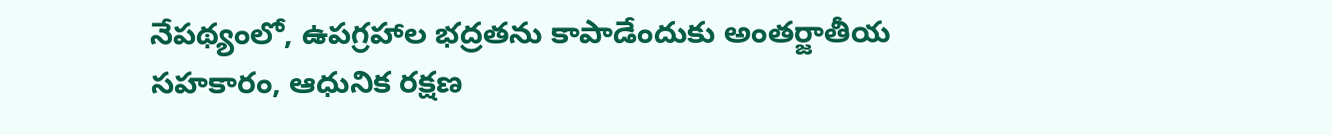నేపథ్యంలో, ఉపగ్రహాల భద్రతను కాపాడేందుకు అంతర్జాతీయ సహకారం, ఆధునిక రక్షణ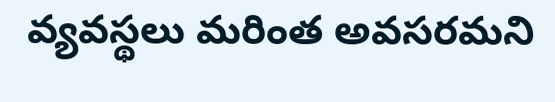వ్యవస్థలు మరింత అవసరమని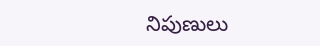నిపుణులు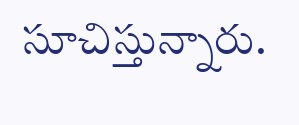సూచిస్తున్నారు.